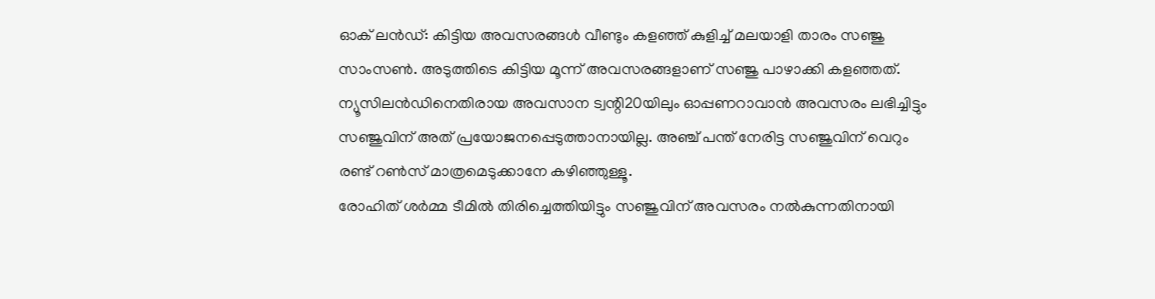ഓക് ലൻഡ്: കിട്ടിയ അവസരങ്ങൾ വീണ്ടും കളഞ്ഞ് കുളിച്ച് മലയാളി താരം സഞ്ജു സാംസൺ. അടുത്തിടെ കിട്ടിയ മൂന്ന് അവസരങ്ങളാണ് സഞ്ജു പാഴാക്കി കളഞ്ഞത്. ന്യൂസിലൻഡിനെതിരായ അവസാന ട്വന്റി20യിലും ഓപ്പണറാവാൻ അവസരം ലഭിച്ചിട്ടും സഞ്ജുവിന് അത് പ്രയോജനപ്പെടുത്താനായില്ല. അഞ്ച് പന്ത് നേരിട്ട സഞ്ജുവിന് വെറും രണ്ട് റൺസ് മാത്രമെടുക്കാനേ കഴിഞ്ഞുള്ളൂ.
രോഹിത് ശർമ്മ ടീമിൽ തിരിച്ചെത്തിയിട്ടും സഞ്ജുവിന് അവസരം നൽകുന്നതിനായി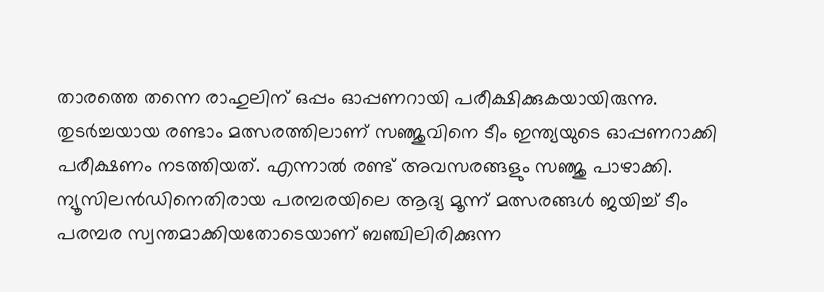താരത്തെ തന്നെ രാഹുലിന് ഒപ്പം ഓപ്പണറായി പരീക്ഷിക്കുകയായിരുന്നു. തുടർച്ചയായ രണ്ടാം മത്സരത്തിലാണ് സഞ്ജുവിനെ ടീം ഇന്ത്യയുടെ ഓപ്പണറാക്കി പരീക്ഷണം നടത്തിയത്. എന്നാൽ രണ്ട് അവസരങ്ങളും സഞ്ജു പാഴാക്കി.
ന്യൂസിലൻഡിനെതിരായ പരമ്പരയിലെ ആദ്യ മൂന്ന് മത്സരങ്ങൾ ജയിച്ച് ടീം പരമ്പര സ്വന്തമാക്കിയതോടെയാണ് ബഞ്ചിലിരിക്കുന്ന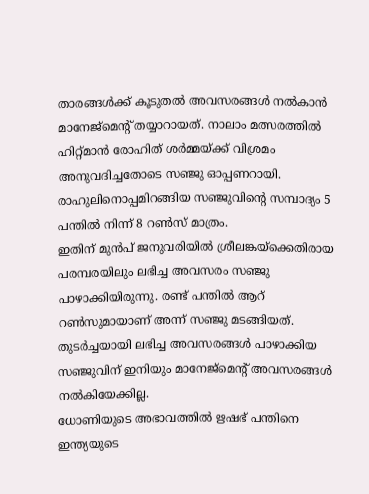താരങ്ങൾക്ക് കൂടുതൽ അവസരങ്ങൾ നൽകാൻ മാനേജ്മെന്റ് തയ്യാറായത്. നാലാം മത്സരത്തിൽ ഹിറ്റ്മാൻ രോഹിത് ശർമ്മയ്ക്ക് വിശ്രമം അനുവദിച്ചതോടെ സഞ്ജു ഓപ്പണറായി. രാഹുലിനൊപ്പമിറങ്ങിയ സഞ്ജുവിന്റെ സമ്പാദ്യം 5 പന്തിൽ നിന്ന് 8 റൺസ് മാത്രം.
ഇതിന് മുൻപ് ജനുവരിയിൽ ശ്രീലങ്കയ്ക്കെതിരായ പരമ്പരയിലും ലഭിച്ച അവസരം സഞ്ജു പാഴാക്കിയിരുന്നു. രണ്ട് പന്തിൽ ആറ് റൺസുമായാണ് അന്ന് സഞ്ജു മടങ്ങിയത്. തുടർച്ചയായി ലഭിച്ച അവസരങ്ങൾ പാഴാക്കിയ സഞ്ജുവിന് ഇനിയും മാനേജ്മെന്റ് അവസരങ്ങൾ നൽകിയേക്കില്ല.
ധോണിയുടെ അഭാവത്തിൽ ഋഷഭ് പന്തിനെ ഇന്ത്യയുടെ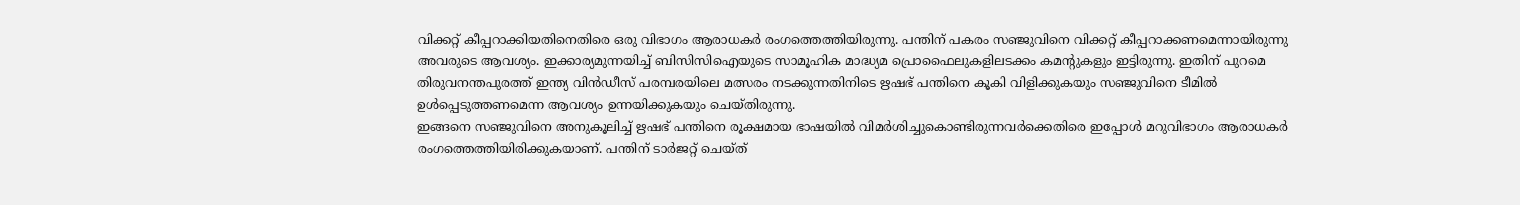വിക്കറ്റ് കീപ്പറാക്കിയതിനെതിരെ ഒരു വിഭാഗം ആരാധകർ രംഗത്തെത്തിയിരുന്നു. പന്തിന് പകരം സഞ്ജുവിനെ വിക്കറ്റ് കീപ്പറാക്കണമെന്നായിരുന്നു അവരുടെ ആവശ്യം. ഇക്കാര്യമുന്നയിച്ച് ബിസിസിഐയുടെ സാമൂഹിക മാദ്ധ്യമ പ്രൊഫൈലുകളിലടക്കം കമന്റുകളും ഇട്ടിരുന്നു. ഇതിന് പുറമെ തിരുവനന്തപുരത്ത് ഇന്ത്യ വിൻഡീസ് പരമ്പരയിലെ മത്സരം നടക്കുന്നതിനിടെ ഋഷഭ് പന്തിനെ കൂകി വിളിക്കുകയും സഞ്ജുവിനെ ടീമിൽ ഉൾപ്പെടുത്തണമെന്ന ആവശ്യം ഉന്നയിക്കുകയും ചെയ്തിരുന്നു.
ഇങ്ങനെ സഞ്ജുവിനെ അനുകൂലിച്ച് ഋഷഭ് പന്തിനെ രൂക്ഷമായ ഭാഷയിൽ വിമർശിച്ചുകൊണ്ടിരുന്നവർക്കെതിരെ ഇപ്പോൾ മറുവിഭാഗം ആരാധകർ രംഗത്തെത്തിയിരിക്കുകയാണ്. പന്തിന് ടാർജറ്റ് ചെയ്ത്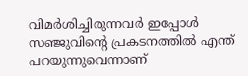വിമർശിച്ചിരുന്നവർ ഇപ്പോൾ സഞ്ജുവിന്റെ പ്രകടനത്തിൽ എന്ത് പറയുന്നുവെന്നാണ്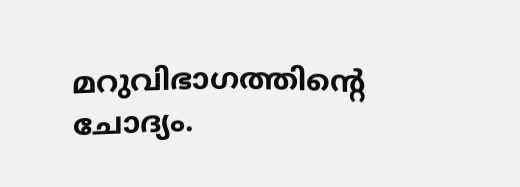മറുവിഭാഗത്തിന്റെ ചോദ്യം.